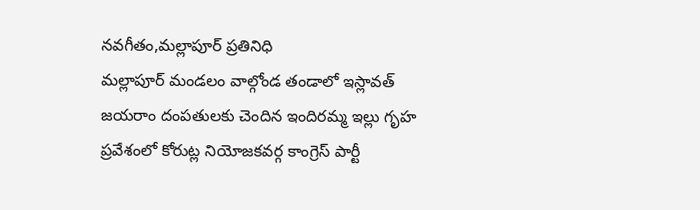నవగీతం,మల్లాపూర్ ప్రతినిధి
మల్లాపూర్ మండలం వాల్గోండ తండాలో ఇస్లావత్ జయరాం దంపతులకు చెందిన ఇందిరమ్మ ఇల్లు గృహ ప్రవేశంలో కోరుట్ల నియోజకవర్గ కాంగ్రెస్ పార్టీ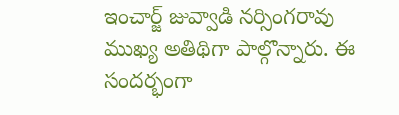ఇంచార్జ్ జువ్వాడి నర్సింగరావు ముఖ్య అతిథిగా పాల్గొన్నారు. ఈ సందర్భంగా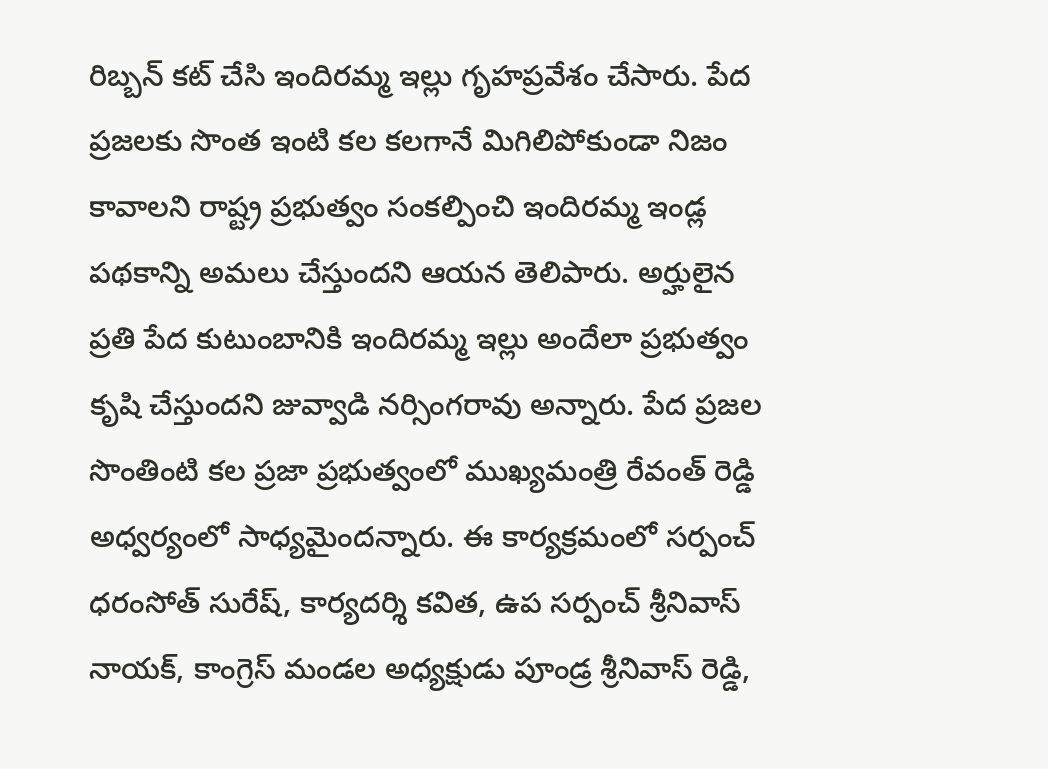రిబ్బన్ కట్ చేసి ఇందిరమ్మ ఇల్లు గృహప్రవేశం చేసారు. పేద ప్రజలకు సొంత ఇంటి కల కలగానే మిగిలిపోకుండా నిజం కావాలని రాష్ట్ర ప్రభుత్వం సంకల్పించి ఇందిరమ్మ ఇండ్ల పథకాన్ని అమలు చేస్తుందని ఆయన తెలిపారు. అర్హులైన ప్రతి పేద కుటుంబానికి ఇందిరమ్మ ఇల్లు అందేలా ప్రభుత్వం కృషి చేస్తుందని జువ్వాడి నర్సింగరావు అన్నారు. పేద ప్రజల సొంతింటి కల ప్రజా ప్రభుత్వంలో ముఖ్యమంత్రి రేవంత్ రెడ్డి అధ్వర్యంలో సాధ్యమైందన్నారు. ఈ కార్యక్రమంలో సర్పంచ్ ధరంసోత్ సురేష్, కార్యదర్శి కవిత, ఉప సర్పంచ్ శ్రీనివాస్ నాయక్, కాంగ్రెస్ మండల అధ్యక్షుడు పూండ్ర శ్రీనివాస్ రెడ్డి,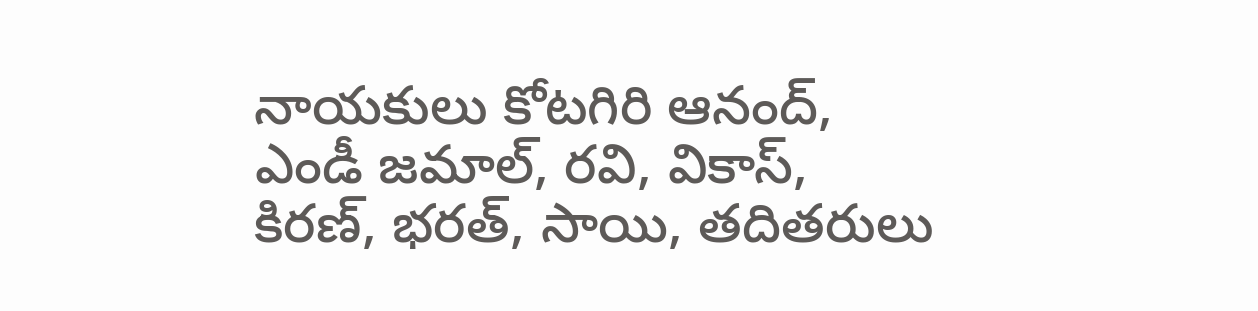నాయకులు కోటగిరి ఆనంద్, ఎండీ జమాల్, రవి, వికాస్, కిరణ్, భరత్, సాయి, తదితరులు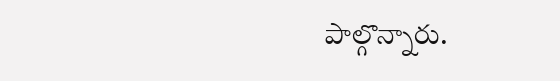పాల్గొన్నారు.